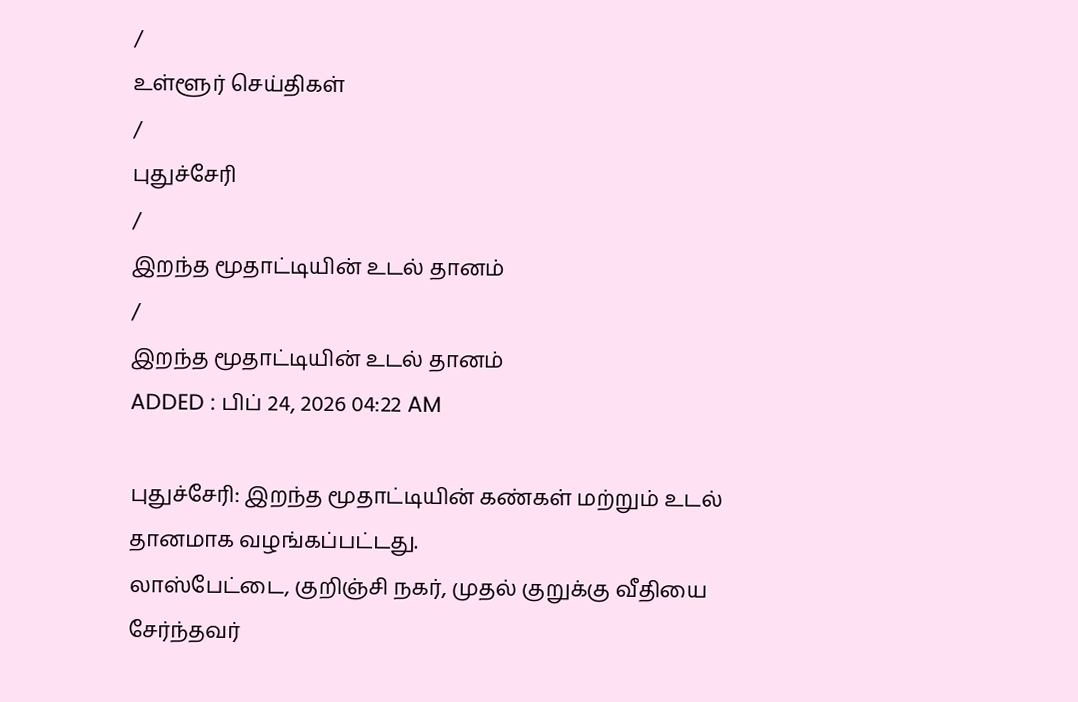/
உள்ளூர் செய்திகள்
/
புதுச்சேரி
/
இறந்த மூதாட்டியின் உடல் தானம்
/
இறந்த மூதாட்டியின் உடல் தானம்
ADDED : பிப் 24, 2026 04:22 AM

புதுச்சேரி: இறந்த மூதாட்டியின் கண்கள் மற்றும் உடல் தானமாக வழங்கப்பட்டது.
லாஸ்பேட்டை, குறிஞ்சி நகர், முதல் குறுக்கு வீதியை சேர்ந்தவர்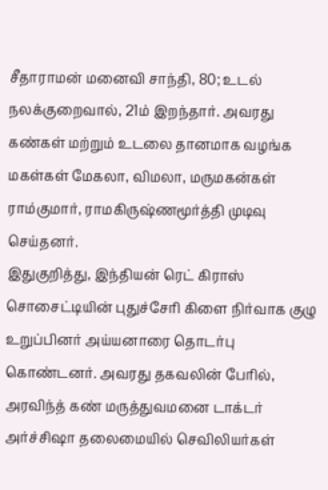சீதாராமன் மனைவி சாந்தி, 80; உடல் நலக்குறைவால், 21ம் இறந்தார். அவரது கண்கள் மற்றும் உடலை தானமாக வழங்க மகள்கள் மேகலா, விமலா, மருமகன்கள் ராம்குமார், ராமகிருஷ்ணமூர்த்தி முடிவு செய்தனர்.
இதுகுறித்து, இந்தியன் ரெட் கிராஸ் சொசைட்டியின் புதுச்சேரி கிளை நிர்வாக குழு உறுப்பினர் அய்யனாரை தொடர்பு கொண்டனர். அவரது தகவலின் பேரில், அரவிந்த் கண் மருத்துவமனை டாக்டர் அர்ச்சிஷா தலைமையில் செவிலியர்கள்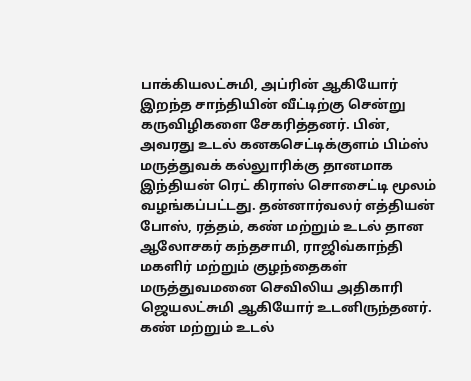பாக்கியலட்சுமி, அப்ரின் ஆகியோர் இறந்த சாந்தியின் வீட்டிற்கு சென்று கருவிழிகளை சேகரித்தனர். பின், அவரது உடல் கனகசெட்டிக்குளம் பிம்ஸ் மருத்துவக் கல்லுாரிக்கு தானமாக இந்தியன் ரெட் கிராஸ் சொசைட்டி மூலம் வழங்கப்பட்டது. தன்னார்வலர் எத்தியன் போஸ், ரத்தம், கண் மற்றும் உடல் தான ஆலோசகர் கந்தசாமி, ராஜிவ்காந்தி மகளிர் மற்றும் குழந்தைகள் மருத்துவமனை செவிலிய அதிகாரி ஜெயலட்சுமி ஆகியோர் உடனிருந்தனர்.
கண் மற்றும் உடல்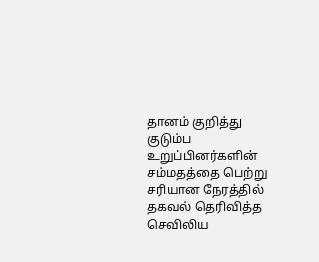தானம் குறித்து குடும்ப உறுப்பினர்களின் சம்மதத்தை பெற்று சரியான நேரத்தில் தகவல் தெரிவித்த செவிலிய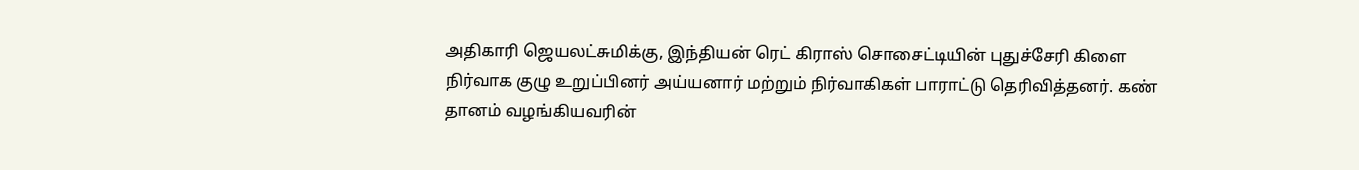அதிகாரி ஜெயலட்சுமிக்கு, இந்தியன் ரெட் கிராஸ் சொசைட்டியின் புதுச்சேரி கிளை நிர்வாக குழு உறுப்பினர் அய்யனார் மற்றும் நிர்வாகிகள் பாராட்டு தெரிவித்தனர். கண் தானம் வழங்கியவரின்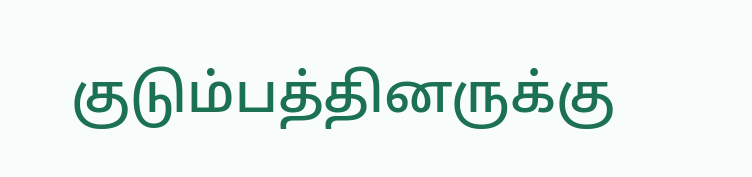குடும்பத்தினருக்கு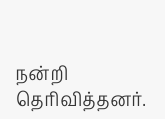நன்றி தெரிவித்தனர்.